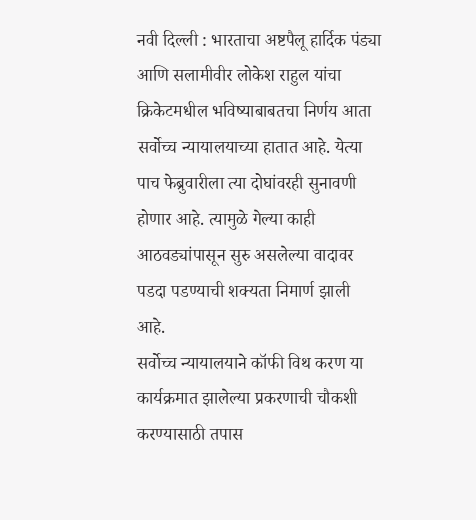नवी दिल्ली : भारताचा अष्टपैलू हार्दिक पंड्या आणि सलामीवीर लोकेश राहुल यांचा क्रिकेटमधील भविष्याबाबतचा निर्णय आता सर्वोच्च न्यायालयाच्या हातात आहे. येत्या पाच फेब्रुवारीला त्या दोघांवरही सुनावणी होणार आहे. त्यामुळे गेल्या काही आठवड्यांपासून सुरु असलेल्या वादावर पडदा पडण्याची शक्यता निमार्ण झाली आहे.
सर्वोच्च न्यायालयाने कॉफी विथ करण या कार्यक्रमात झालेल्या प्रकरणाची चौकशी करण्यासाठी तपास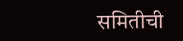समितीची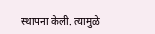स्थापना केली. त्यामुळे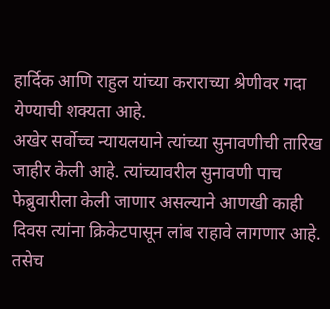हार्दिक आणि राहुल यांच्या कराराच्या श्रेणीवर गदा येण्याची शक्यता आहे.
अखेर सर्वोच्च न्यायलयाने त्यांच्या सुनावणीची तारिख जाहीर केली आहे. त्यांच्यावरील सुनावणी पाच फेब्रुवारीला केली जाणार असल्याने आणखी काही दिवस त्यांना क्रिकेटपासून लांब राहावे लागणार आहे. तसेच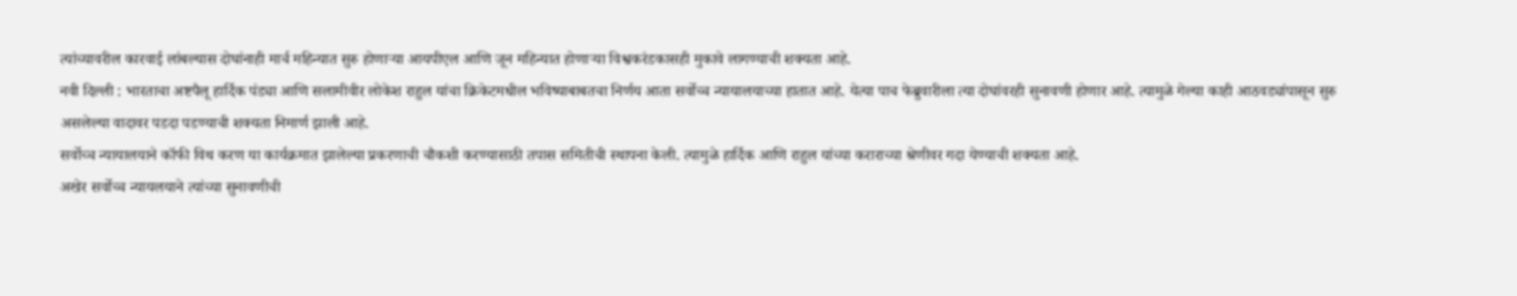त्यांच्यावरील कारवाई लांबल्यास दोघांनाही मार्च महिन्यात सुरु होणाऱ्या आयपीएल आणि जून महिन्यात होणाऱ्या विश्वकरंडकासही मुकावे लागण्याची शक्यता आहे.
नवी दिल्ली : भारताचा अष्टपैलू हार्दिक पंड्या आणि सलामीवीर लोकेश राहुल यांचा क्रिकेटमधील भविष्याबाबतचा निर्णय आता सर्वोच्च न्यायालयाच्या हातात आहे. येत्या पाच फेब्रुवारीला त्या दोघांवरही सुनावणी होणार आहे. त्यामुळे गेल्या काही आठवड्यांपासून सुरु असलेल्या वादावर पडदा पडण्याची शक्यता निमार्ण झाली आहे.
सर्वोच्च न्यायालयाने कॉफी विथ करण या कार्यक्रमात झालेल्या प्रकरणाची चौकशी करण्यासाठी तपास समितीची स्थापना केली. त्यामुळे हार्दिक आणि राहुल यांच्या कराराच्या श्रेणीवर गदा येण्याची शक्यता आहे.
अखेर सर्वोच्च न्यायलयाने त्यांच्या सुनावणीची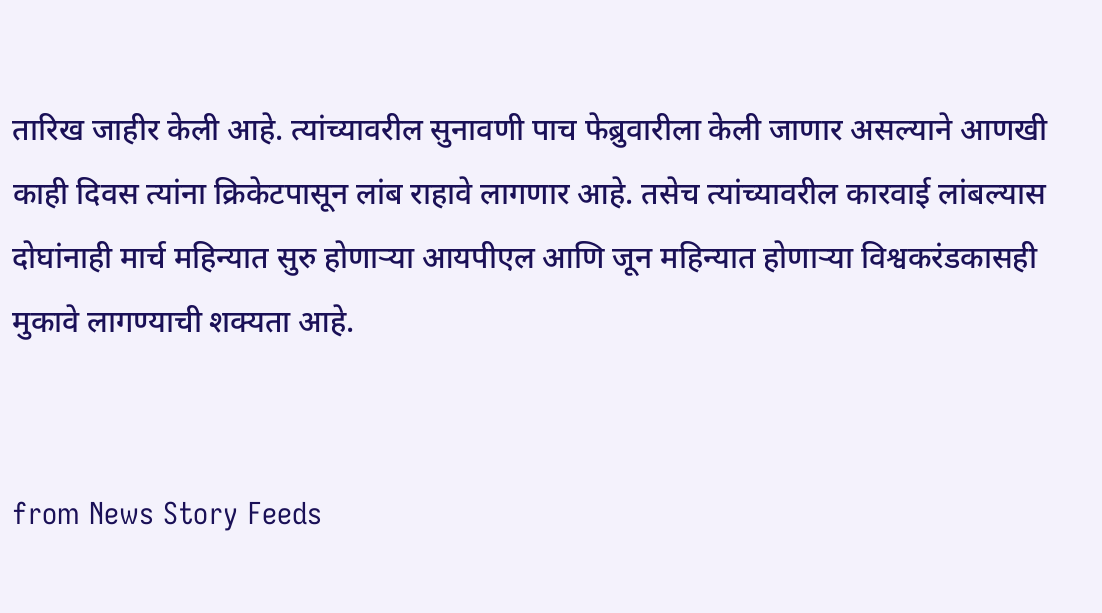तारिख जाहीर केली आहे. त्यांच्यावरील सुनावणी पाच फेब्रुवारीला केली जाणार असल्याने आणखी काही दिवस त्यांना क्रिकेटपासून लांब राहावे लागणार आहे. तसेच त्यांच्यावरील कारवाई लांबल्यास दोघांनाही मार्च महिन्यात सुरु होणाऱ्या आयपीएल आणि जून महिन्यात होणाऱ्या विश्वकरंडकासही मुकावे लागण्याची शक्यता आहे.


from News Story Feeds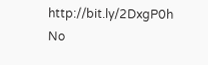http://bit.ly/2DxgP0h
No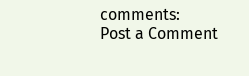comments:
Post a Comment